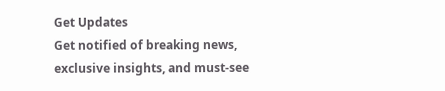Get Updates
Get notified of breaking news, exclusive insights, and must-see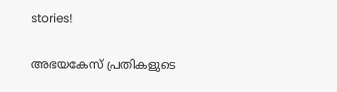stories!

അഭയകേസ് പ്രതികളുടെ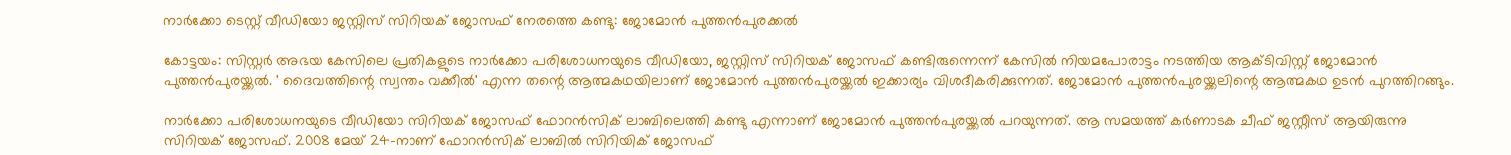നാര്‍ക്കോ ടെസ്റ്റ് വീഡിയോ ജസ്റ്റിസ് സിറിയക് ജോസഫ് നേരത്തെ കണ്ടു: ജോമോന്‍ പുത്തന്‍പുരക്കല്‍

കോട്ടയം: സിസ്റ്റര്‍ അഭയ കേസിലെ പ്രതികളുടെ നാര്‍ക്കോ പരിശോധനയുടെ വീഡിയോ, ജസ്റ്റിസ് സിറിയക് ജോസഫ് കണ്ടിരുന്നെന്ന് കേസില്‍ നിയമപോരാട്ടം നടത്തിയ ആക്ടിവിസ്റ്റ് ജോമോന്‍ പുത്തന്‍പുരയ്ക്കല്‍. ' ദൈവത്തിന്റെ സ്വന്തം വക്കീല്‍' എന്ന തന്റെ ആത്മകഥയിലാണ് ജോമോന്‍ പുത്തന്‍പുരയ്ക്കല്‍ ഇക്കാര്യം വിശദീകരിക്കുന്നത്. ജോമോന്‍ പുത്തന്‍പുരയ്ക്കലിന്റെ ആത്മകഥ ഉടന്‍ പുറത്തിറങ്ങും.

നാര്‍ക്കോ പരിശോധനയുടെ വീഡിയോ സിറിയക് ജോസഫ് ഫോറന്‍സിക് ലാബിലെത്തി കണ്ടു എന്നാണ് ജോമോന്‍ പുത്തന്‍പുരയ്ക്കല്‍ പറയുന്നത്. ആ സമയത്ത് കര്‍ണാടക ചീഫ് ജസ്റ്റീസ് ആയിരുന്നു സിറിയക് ജോസഫ്. 2008 മേയ് 24-നാണ് ഫോറന്‍സിക് ലാബില്‍ സിറിയിക് ജോസഫ്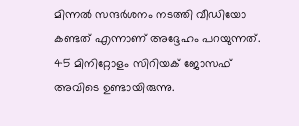മിന്നല്‍ സന്ദര്‍ശനം നടത്തി വീഡിയോ കണ്ടത് എന്നാണ് അദ്ദേഹം പറയുന്നത്. 45 മിനിറ്റോളം സിറിയക് ജോസഫ് അവിടെ ഉണ്ടായിരുന്നു.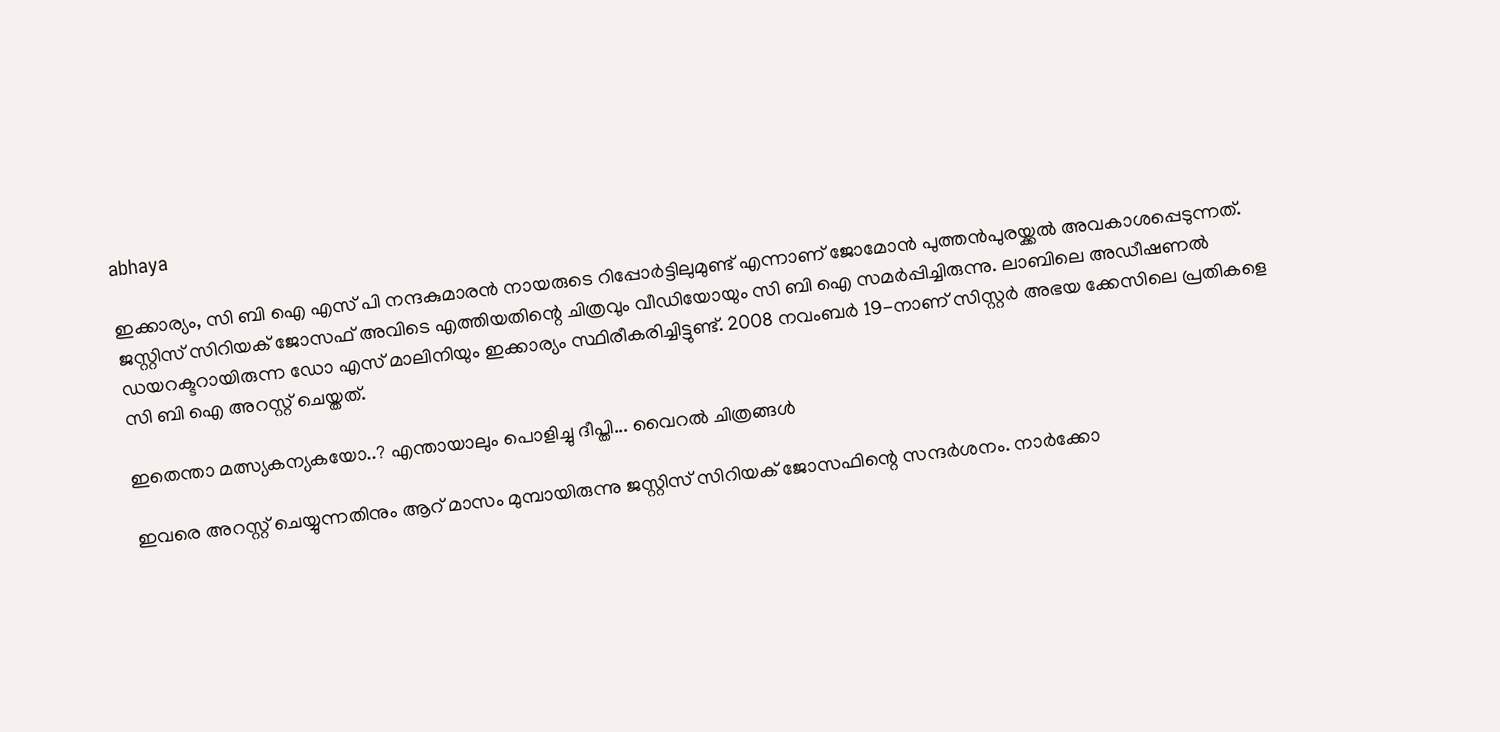abhaya

ഇക്കാര്യം, സി ബി ഐ എസ് പി നന്ദകുമാരന്‍ നായരുടെ റിപ്പോര്‍ട്ടിലുമുണ്ട് എന്നാണ് ജോമോന്‍ പുത്തന്‍പുരയ്ക്കല്‍ അവകാശപ്പെടുന്നത്. ജസ്റ്റിസ് സിറിയക് ജോസഫ് അവിടെ എത്തിയതിന്റെ ചിത്രവും വീഡിയോയും സി ബി ഐ സമര്‍പ്പിച്ചിരുന്നു. ലാബിലെ അഡീഷണല്‍ ഡയറക്ടറായിരുന്ന ഡോ എസ് മാലിനിയും ഇക്കാര്യം സ്ഥിരീകരിച്ചിട്ടുണ്ട്. 2008 നവംബര്‍ 19-നാണ് സിസ്റ്റര്‍ അഭയ ക്കേസിലെ പ്രതികളെ സി ബി ഐ അറസ്റ്റ് ചെയ്തത്.

ഇതെന്താ മത്സ്യകന്യകയോ..? എന്തായാലും പൊളിച്ചു ദീപ്തി... വൈറല്‍ ചിത്രങ്ങള്‍

ഇവരെ അറസ്റ്റ് ചെയ്യുന്നതിനും ആറ് മാസം മുമ്പായിരുന്നു ജസ്റ്റിസ് സിറിയക് ജോസഫിന്റെ സന്ദര്‍ശനം. നാര്‍ക്കോ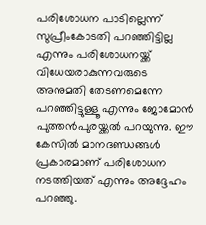പരിശോധന പാടില്ലെന്ന് സുപ്രീംകോടതി പറഞ്ഞിട്ടില്ല എന്നും പരിശോധനയ്ക്ക് വിധേയരാകുന്നവരുടെ അനുമതി തേടണമെന്നേ പറഞ്ഞിട്ടുള്ളൂ എന്നും ജോമോന്‍ പുത്തന്‍പുരയ്ക്കല്‍ പറയുന്നു. ഈ കേസില്‍ മാനദണ്ഡങ്ങള്‍ പ്രകാരമാണ് പരിശോധന നടത്തിയത് എന്നും അദ്ദേഹം പറഞ്ഞു.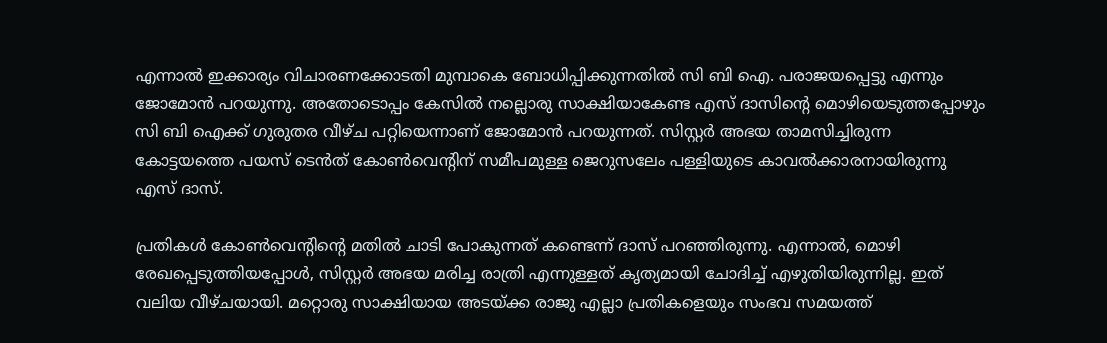എന്നാല്‍ ഇക്കാര്യം വിചാരണക്കോടതി മുമ്പാകെ ബോധിപ്പിക്കുന്നതില്‍ സി ബി ഐ. പരാജയപ്പെട്ടു എന്നും ജോമോന്‍ പറയുന്നു. അതോടൊപ്പം കേസില്‍ നല്ലൊരു സാക്ഷിയാകേണ്ട എസ് ദാസിന്റെ മൊഴിയെടുത്തപ്പോഴും സി ബി ഐക്ക് ഗുരുതര വീഴ്ച പറ്റിയെന്നാണ് ജോമോന്‍ പറയുന്നത്. സിസ്റ്റര്‍ അഭയ താമസിച്ചിരുന്ന കോട്ടയത്തെ പയസ് ടെന്‍ത് കോണ്‍വെന്റിന് സമീപമുള്ള ജെറുസലേം പള്ളിയുടെ കാവല്‍ക്കാരനായിരുന്നു എസ് ദാസ്.

പ്രതികള്‍ കോണ്‍വെന്റിന്റെ മതില്‍ ചാടി പോകുന്നത് കണ്ടെന്ന് ദാസ് പറഞ്ഞിരുന്നു. എന്നാല്‍, മൊഴി രേഖപ്പെടുത്തിയപ്പോള്‍, സിസ്റ്റര്‍ അഭയ മരിച്ച രാത്രി എന്നുള്ളത് കൃത്യമായി ചോദിച്ച് എഴുതിയിരുന്നില്ല. ഇത് വലിയ വീഴ്ചയായി. മറ്റൊരു സാക്ഷിയായ അടയ്ക്ക രാജു എല്ലാ പ്രതികളെയും സംഭവ സമയത്ത്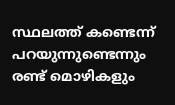സ്ഥലത്ത് കണ്ടെന്ന് പറയുന്നുണ്ടെന്നും രണ്ട് മൊഴികളും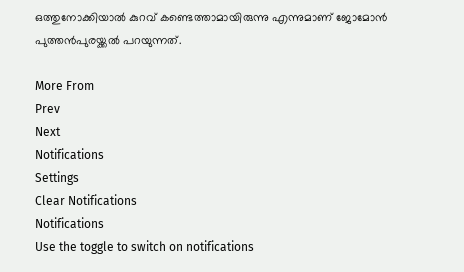ഒത്തുനോക്കിയാല്‍ കുറവ് കണ്ടെത്താമായിരുന്നു എന്നുമാണ് ജോമോന്‍ പുത്തന്‍പുരയ്ക്കല്‍ പറയുന്നത്.

More From
Prev
Next
Notifications
Settings
Clear Notifications
Notifications
Use the toggle to switch on notifications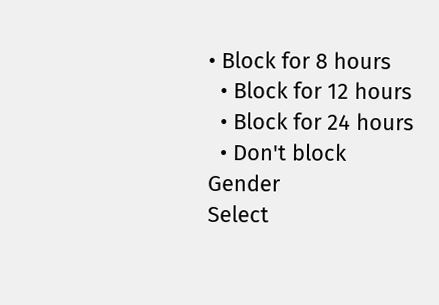• Block for 8 hours
  • Block for 12 hours
  • Block for 24 hours
  • Don't block
Gender
Select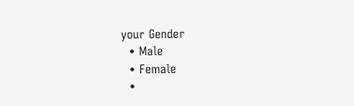your Gender
  • Male
  • Female
  •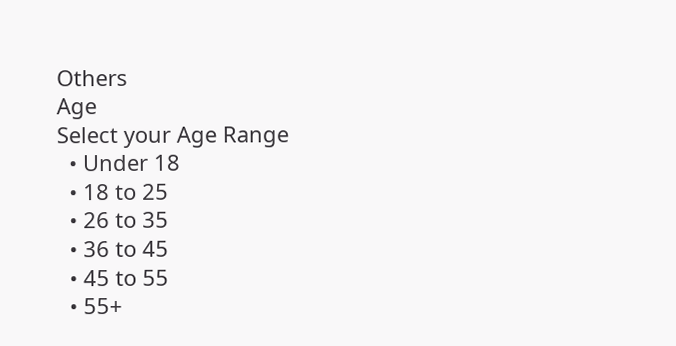Others
Age
Select your Age Range
  • Under 18
  • 18 to 25
  • 26 to 35
  • 36 to 45
  • 45 to 55
  • 55+